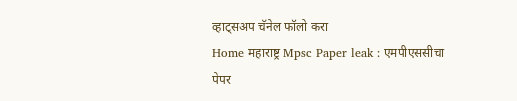व्हाट्सअप चॅनेल फॉलो करा
Home महाराष्ट्र Mpsc Paper leak : एमपीएससीचा पेपर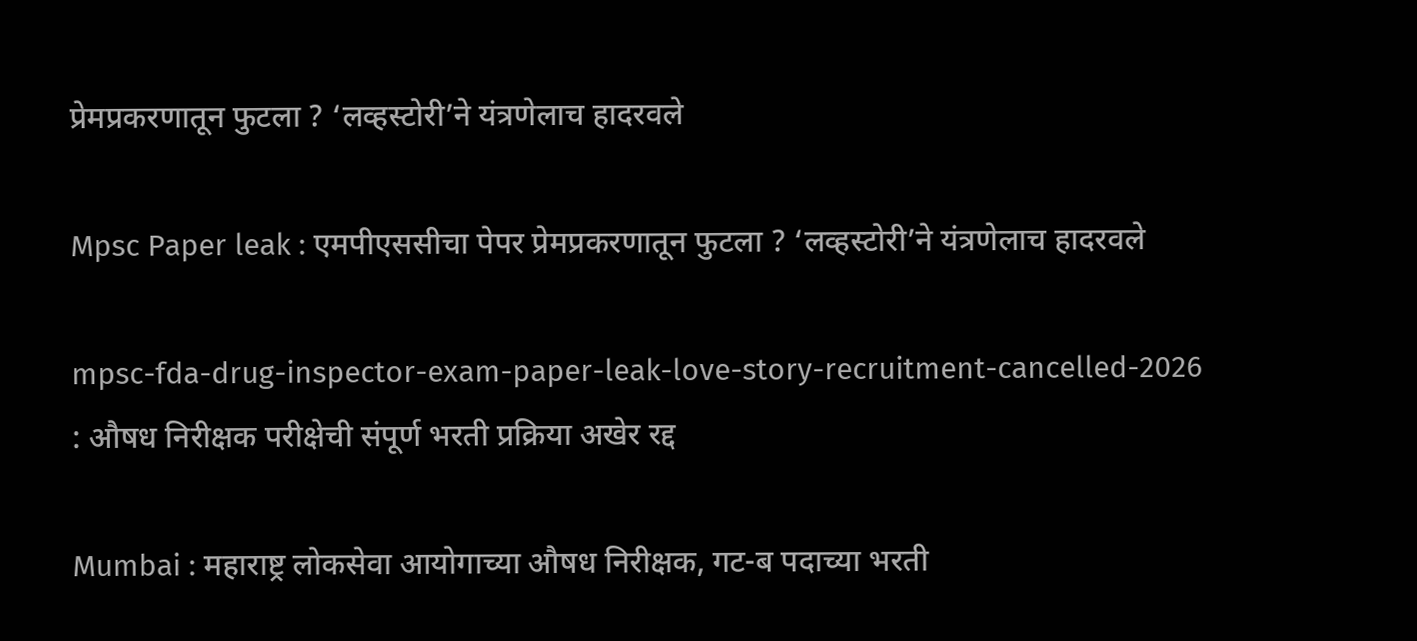प्रेमप्रकरणातून फुटला ? ‘लव्हस्टोरी’ने यंत्रणेलाच हादरवले

Mpsc Paper leak : एमपीएससीचा पेपर प्रेमप्रकरणातून फुटला ? ‘लव्हस्टोरी’ने यंत्रणेलाच हादरवले

mpsc-fda-drug-inspector-exam-paper-leak-love-story-recruitment-cancelled-2026 : औषध निरीक्षक परीक्षेची संपूर्ण भरती प्रक्रिया अखेर रद्द

Mumbai : महाराष्ट्र लोकसेवा आयोगाच्या औषध निरीक्षक, गट-ब पदाच्या भरती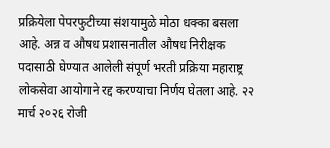प्रक्रियेला पेपरफुटीच्या संशयामुळे मोठा धक्का बसला आहे. अन्न व औषध प्रशासनातील औषध निरीक्षक पदासाठी घेण्यात आलेली संपूर्ण भरती प्रक्रिया महाराष्ट्र लोकसेवा आयोगाने रद्द करण्याचा निर्णय घेतला आहे. २२ मार्च २०२६ रोजी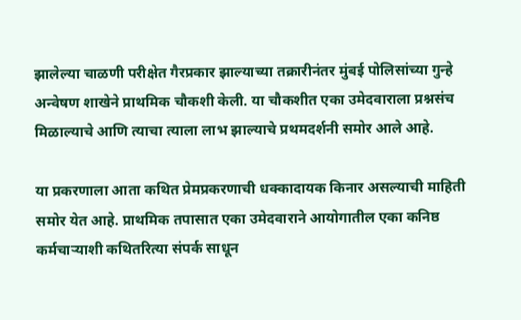झालेल्या चाळणी परीक्षेत गैरप्रकार झाल्याच्या तक्रारीनंतर मुंबई पोलिसांच्या गुन्हे अन्वेषण शाखेने प्राथमिक चौकशी केली. या चौकशीत एका उमेदवाराला प्रश्नसंच मिळाल्याचे आणि त्याचा त्याला लाभ झाल्याचे प्रथमदर्शनी समोर आले आहे.

या प्रकरणाला आता कथित प्रेमप्रकरणाची धक्कादायक किनार असल्याची माहिती समोर येत आहे. प्राथमिक तपासात एका उमेदवाराने आयोगातील एका कनिष्ठ कर्मचाऱ्याशी कथितरित्या संपर्क साधून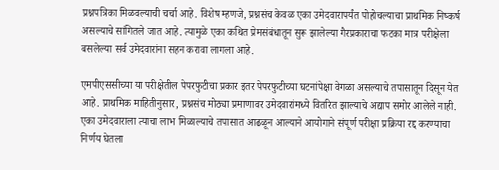प्रश्नपत्रिका मिळवल्याची चर्चा आहे. विशेष म्हणजे, प्रश्नसंच केवळ एका उमेदवारापर्यंत पोहोचल्याचा प्राथमिक निष्कर्ष असल्याचे सांगितले जात आहे. त्यामुळे एका कथित प्रेमसंबंधातून सुरू झालेल्या गैरप्रकाराचा फटका मात्र परीक्षेला बसलेल्या सर्व उमेदवारांना सहन करावा लागला आहे.

एमपीएससीच्या या परीक्षेतील पेपरफुटीचा प्रकार इतर पेपरफुटीच्या घटनांपेक्षा वेगळा असल्याचे तपासातून दिसून येत आहे. प्राथमिक माहितीनुसार, प्रश्नसंच मोठ्या प्रमाणावर उमेदवारांमध्ये वितरित झाल्याचे अद्याप समोर आलेले नाही. एका उमेदवाराला त्याचा लाभ मिळाल्याचे तपासात आढळून आल्याने आयोगाने संपूर्ण परीक्षा प्रक्रिया रद्द करण्याचा निर्णय घेतला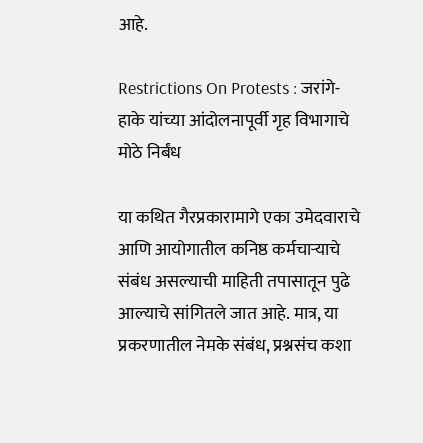आहे.

Restrictions On Protests : जरांगे-हाके यांच्या आंदोलनापूर्वी गृह विभागाचे मोठे निर्बंध

या कथित गैरप्रकारामागे एका उमेदवाराचे आणि आयोगातील कनिष्ठ कर्मचाऱ्याचे संबंध असल्याची माहिती तपासातून पुढे आल्याचे सांगितले जात आहे. मात्र, या प्रकरणातील नेमके संबंध, प्रश्नसंच कशा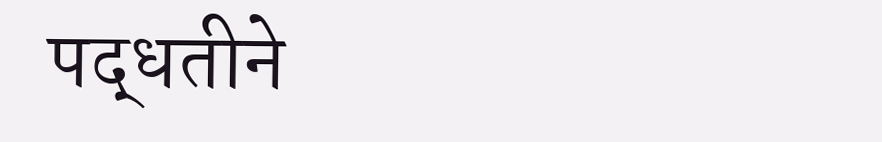पद्धतीने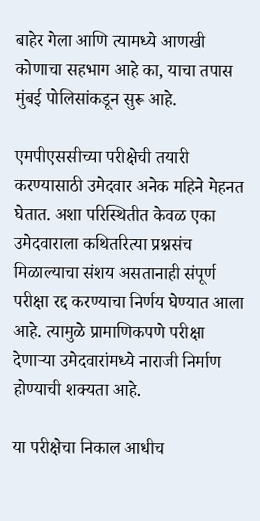बाहेर गेला आणि त्यामध्ये आणखी कोणाचा सहभाग आहे का, याचा तपास मुंबई पोलिसांकडून सुरू आहे.

एमपीएससीच्या परीक्षेची तयारी करण्यासाठी उमेदवार अनेक महिने मेहनत घेतात. अशा परिस्थितीत केवळ एका उमेदवाराला कथितरित्या प्रश्नसंच मिळाल्याचा संशय असतानाही संपूर्ण परीक्षा रद्द करण्याचा निर्णय घेण्यात आला आहे. त्यामुळे प्रामाणिकपणे परीक्षा देणाऱ्या उमेदवारांमध्ये नाराजी निर्माण होण्याची शक्यता आहे.

या परीक्षेचा निकाल आधीच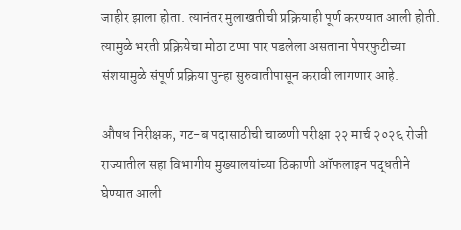जाहीर झाला होता. त्यानंतर मुलाखतीची प्रक्रियाही पूर्ण करण्यात आली होती. त्यामुळे भरती प्रक्रियेचा मोठा टप्पा पार पडलेला असताना पेपरफुटीच्या संशयामुळे संपूर्ण प्रक्रिया पुन्हा सुरुवातीपासून करावी लागणार आहे.

औषध निरीक्षक, गट-ब पदासाठीची चाळणी परीक्षा २२ मार्च २०२६ रोजी राज्यातील सहा विभागीय मुख्यालयांच्या ठिकाणी ऑफलाइन पद्धतीने घेण्यात आली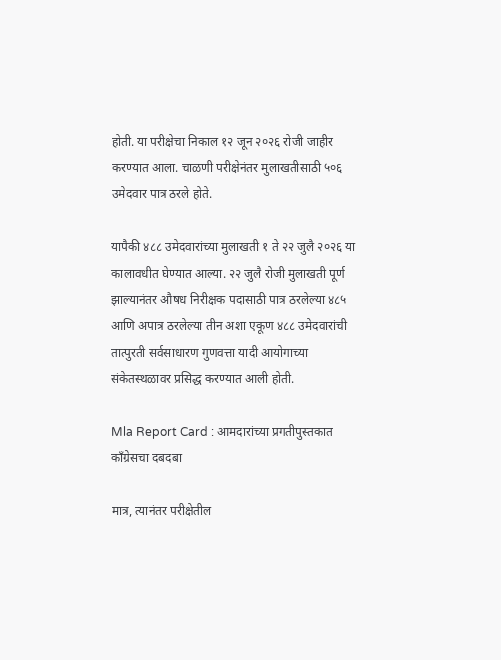होती. या परीक्षेचा निकाल १२ जून २०२६ रोजी जाहीर करण्यात आला. चाळणी परीक्षेनंतर मुलाखतीसाठी ५०६ उमेदवार पात्र ठरले होते.

यापैकी ४८८ उमेदवारांच्या मुलाखती १ ते २२ जुलै २०२६ या कालावधीत घेण्यात आल्या. २२ जुलै रोजी मुलाखती पूर्ण झाल्यानंतर औषध निरीक्षक पदासाठी पात्र ठरलेल्या ४८५ आणि अपात्र ठरलेल्या तीन अशा एकूण ४८८ उमेदवारांची तात्पुरती सर्वसाधारण गुणवत्ता यादी आयोगाच्या संकेतस्थळावर प्रसिद्ध करण्यात आली होती.

Mla Report Card : आमदारांच्या प्रगतीपुस्तकात काँग्रेसचा दबदबा

मात्र, त्यानंतर परीक्षेतील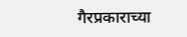गैरप्रकाराच्या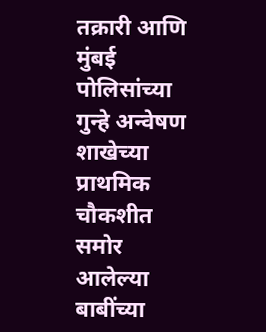तक्रारी आणि मुंबई पोलिसांच्या गुन्हे अन्वेषण शाखेच्या प्राथमिक चौकशीत समोर आलेल्या बाबींच्या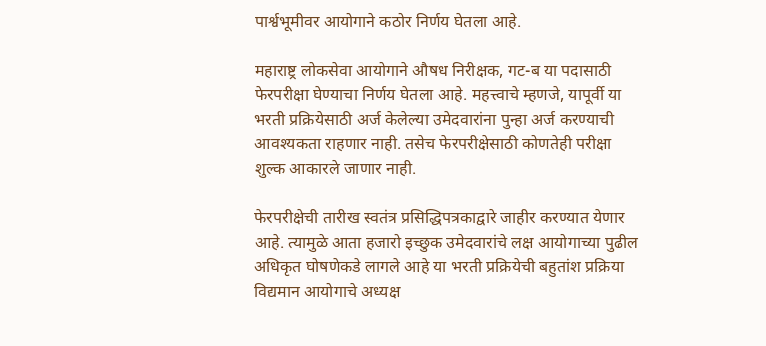पार्श्वभूमीवर आयोगाने कठोर निर्णय घेतला आहे.

महाराष्ट्र लोकसेवा आयोगाने औषध निरीक्षक, गट-ब या पदासाठी फेरपरीक्षा घेण्याचा निर्णय घेतला आहे. महत्त्वाचे म्हणजे, यापूर्वी या भरती प्रक्रियेसाठी अर्ज केलेल्या उमेदवारांना पुन्हा अर्ज करण्याची आवश्यकता राहणार नाही. तसेच फेरपरीक्षेसाठी कोणतेही परीक्षा शुल्क आकारले जाणार नाही.

फेरपरीक्षेची तारीख स्वतंत्र प्रसिद्धिपत्रकाद्वारे जाहीर करण्यात येणार आहे. त्यामुळे आता हजारो इच्छुक उमेदवारांचे लक्ष आयोगाच्या पुढील अधिकृत घोषणेकडे लागले आहे या भरती प्रक्रियेची बहुतांश प्रक्रिया विद्यमान आयोगाचे अध्यक्ष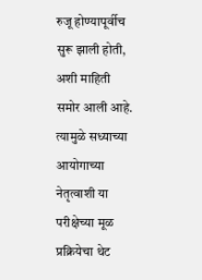रुजू होण्यापूर्वीच सुरू झाली होती, अशी माहिती समोर आली आहे. त्यामुळे सध्याच्या आयोगाच्या नेतृत्वाशी या परीक्षेच्या मूळ प्रक्रियेचा थेट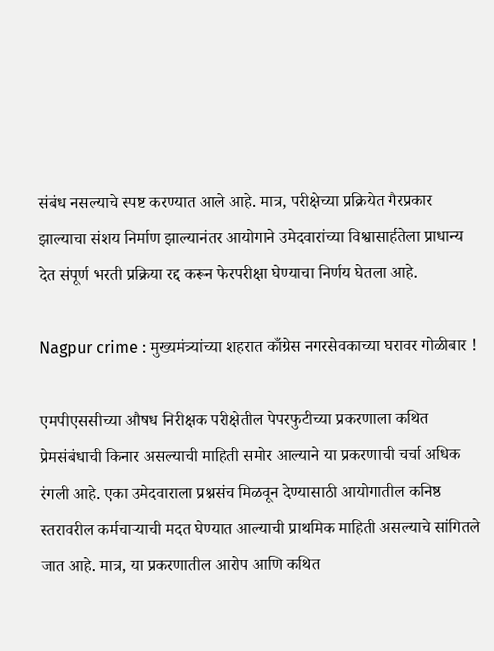संबंध नसल्याचे स्पष्ट करण्यात आले आहे. मात्र, परीक्षेच्या प्रक्रियेत गैरप्रकार झाल्याचा संशय निर्माण झाल्यानंतर आयोगाने उमेदवारांच्या विश्वासार्हतेला प्राधान्य देत संपूर्ण भरती प्रक्रिया रद्द करून फेरपरीक्षा घेण्याचा निर्णय घेतला आहे.

Nagpur crime : मुख्यमंत्र्यांच्या शहरात काँग्रेस नगरसेवकाच्या घरावर गोळीबार !

एमपीएससीच्या औषध निरीक्षक परीक्षेतील पेपरफुटीच्या प्रकरणाला कथित प्रेमसंबंधाची किनार असल्याची माहिती समोर आल्याने या प्रकरणाची चर्चा अधिक रंगली आहे. एका उमेदवाराला प्रश्नसंच मिळवून देण्यासाठी आयोगातील कनिष्ठ स्तरावरील कर्मचाऱ्याची मदत घेण्यात आल्याची प्राथमिक माहिती असल्याचे सांगितले जात आहे. मात्र, या प्रकरणातील आरोप आणि कथित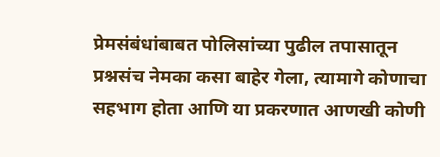प्रेमसंबंधांबाबत पोलिसांच्या पुढील तपासातून प्रश्नसंच नेमका कसा बाहेर गेला, त्यामागे कोणाचा सहभाग होता आणि या प्रकरणात आणखी कोणी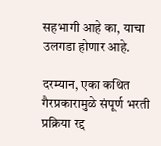सहभागी आहे का, याचा उलगडा होणार आहे.

दरम्यान, एका कथित गैरप्रकारामुळे संपूर्ण भरती प्रक्रिया रद्द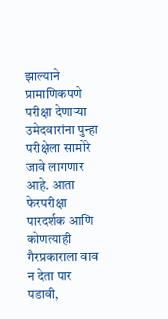झाल्याने प्रामाणिकपणे परीक्षा देणाऱ्या उमेदवारांना पुन्हा परीक्षेला सामोरे जावे लागणार आहे. आता फेरपरीक्षा पारदर्शक आणि कोणत्याही गैरप्रकाराला वाव न देता पार पडावी,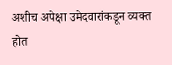अशीच अपेक्षा उमेदवारांकडून व्यक्त होत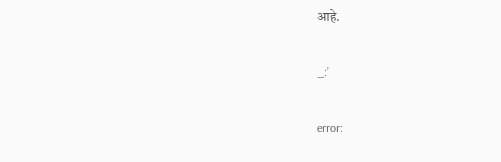आहे.

_:’

error: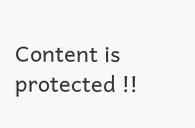Content is protected !!